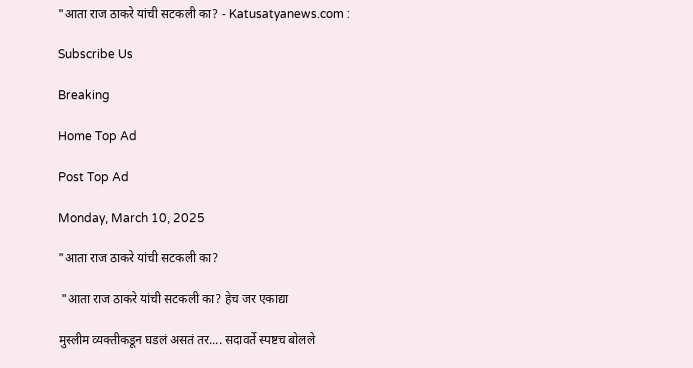"आता राज ठाकरे यांची सटकली का? - Katusatyanews.com :

Subscribe Us

Breaking

Home Top Ad

Post Top Ad

Monday, March 10, 2025

"आता राज ठाकरे यांची सटकली का?

 "आता राज ठाकरे यांची सटकली का? हेच जर एकाद्या

मुस्लीम व्यक्तीकडून घडलं असतं तर.... सदावर्ते स्पष्टच बोलले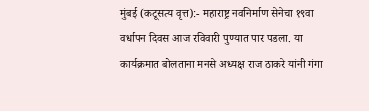मुंबई (कटूसत्य वृत्त):- महाराष्ट्र नवनिर्माण सेनेचा १९वा वर्धापन दिवस आज रविवारी पुण्यात पार पडला. या कार्यक्रमात बोलताना मनसे अध्यक्ष राज ठाकरे यांनी गंगा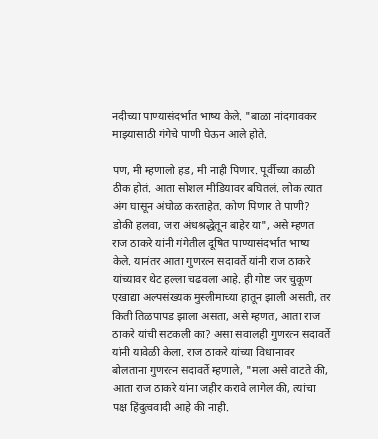नदीच्या पाण्यासंदर्भात भाष्य केले. "बाळा नांदगावकर माझ्यासाठी गंगेचे पाणी घेऊन आले होते.

पण, मी म्हणालो हड, मी नाही पिणार. पूर्वीच्या काळी ठीक होतं. आता सोशल मीडियावर बघितलं. लोक त्यात अंग घासून अंघोळ करताहेत. कोण पिणार ते पाणी? डोकी हलवा, जरा अंधश्रद्धेतून बाहेर या", असे म्हणत राज ठाकरे यांनी गंगेतील दूषित पाण्यासंदर्भात भाष्य केले. यानंतर आता गुणरत्न सदावर्ते यांनी राज ठाकरे यांच्यावर थेट हल्ला चढवला आहे. ही गोष्ट जर चुकूण एखाद्या अल्पसंख्यक मुस्लीमाच्या हातून झाली असती, तर किती तिळपापड झाला असता, असे म्हणत, आता राज ठाकरे यांची सटकली का? असा सवालही गुणरत्न सदावर्ते यांनी यावेळी केला. राज ठाकरे यांच्या विधानावर बोलताना गुणरत्न सदावर्ते म्हणाले, "मला असे वाटते की, आता राज ठाकरे यांना जहीर करावे लागेल की, त्यांचा पक्ष हिंदुत्ववादी आहे की नाही.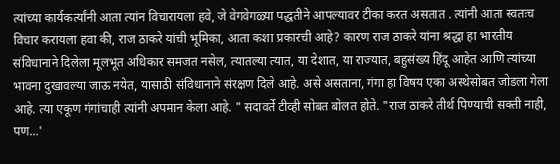त्यांच्या कार्यकर्त्यांनी आता त्यांन विचारायला हवे, जे वेगवेगळ्या पद्धतीने आपल्यावर टीका करत असतात . त्यांनी आता स्वतःच विचार करायला हवा की, राज ठाकरे यांची भूमिका, आता कशा प्रकारची आहे? कारण राज ठाकरे यांना श्रद्धा हा भारतीय संविधानाने दिलेला मूलभूत अधिकार समजत नसेल, त्यातल्या त्यात, या देशात, या राज्यात, बहुसंख्य हिंदू आहेत आणि त्यांच्या भावना दुखावल्या जाऊ नयेत, यासाठी संविधानाने संरक्षण दिले आहे. असे असताना, गंगा हा विषय एका अस्थेसोबत जोडला गेला आहे. त्या एकूण गंगांचाही त्यांनी अपमान केला आहे. " सदावर्ते टीव्ही सोबत बोलत होते. "राज ठाकरे तीर्थ पिण्याची सक्ती नाही, पण...'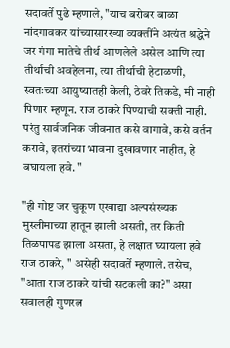सदावर्ते पुढे म्हणाले, "याच बरोबर बाळा नांदगावकर यांच्यासारख्या व्यक्तींने अत्यंत श्रद्धेने जर गंगा मातेचे तीर्थ आणलेले असेल आणि त्या तीर्थाची अवहेलना, त्या तीर्थाची हेटाळणी, स्वतःच्या आयुष्यातही केली, ठेवरे तिकडे, मी नाही पिणार म्हणून. राज ठाकरे पिण्याची सक्ती नाही. परंतु सार्वजनिक जीवनात कसे वागावे, कसे वर्तन करावे, इतरांच्या भावना दुखावणार नाहीत, हे बघायला हवे. "

"ही गोष्ट जर चुकूण एखाद्या अल्पसंख्यक मुस्लीमाच्या हातून झाली असती, तर किती तिळपापड झाला असता, हे लक्षात घ्यायला हवे राज ठाकरे, " असेही सदावर्ते म्हणाले. तसेच, "आता राज ठाकरे यांची सटकली का?" असा सवालही गुणरत्न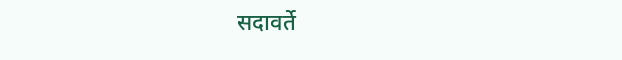सदावर्ते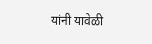यांनी यावेळी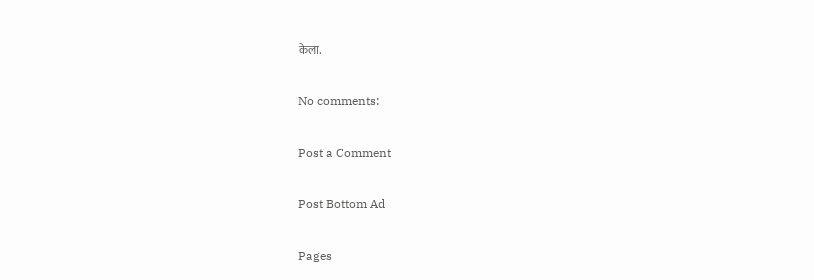केला.

No comments:

Post a Comment

Post Bottom Ad

Pages